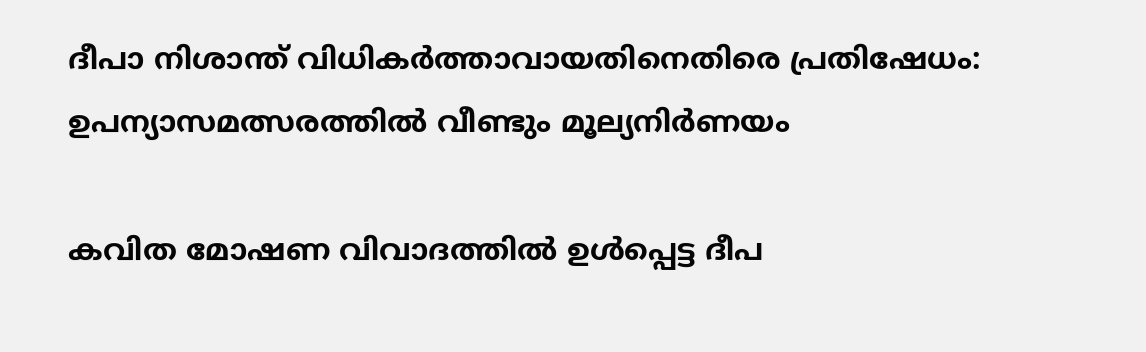ദീപാ നിശാന്ത് വിധികര്‍ത്താവായതിനെതിരെ പ്രതിഷേധം: ഉപന്യാസമത്സരത്തില്‍ വീണ്ടും മൂല്യനിര്‍ണയം

കവിത മോഷണ വിവാദത്തില്‍ ഉള്‍പ്പെട്ട ദീപ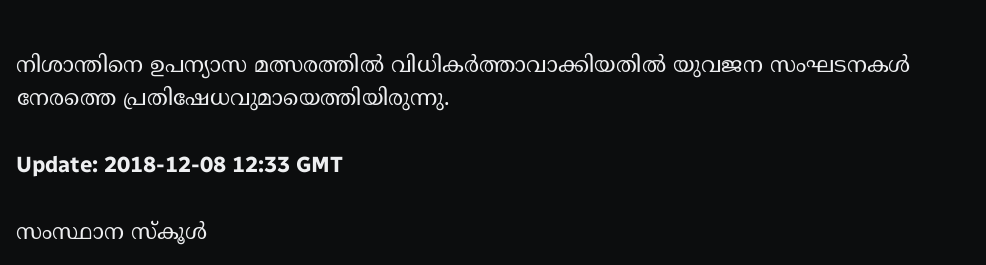നിശാന്തിനെ ഉപന്യാസ മത്സരത്തില്‍ വിധികര്‍ത്താവാക്കിയതില്‍ യുവജന സംഘടനകള്‍ നേരത്തെ പ്രതിഷേധവുമായെത്തിയിരുന്നു.

Update: 2018-12-08 12:33 GMT

സംസ്ഥാന സ്കൂള്‍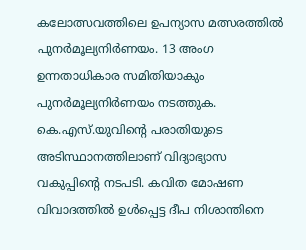കലോത്സവത്തിലെ ഉപന്യാസ മത്സരത്തില്‍ പുനര്‍മൂല്യനിര്‍ണയം. 13 അംഗ ഉന്നതാധികാര സമിതിയാകും പുനര്‍മൂല്യനിര്‍ണയം നടത്തുക. കെ.എസ്‌.യുവിന്റെ പരാതിയുടെ അടിസ്ഥാനത്തിലാണ് വിദ്യാഭ്യാസ വകുപ്പിന്റെ നടപടി. കവിത മോഷണ വിവാദത്തില്‍ ഉള്‍പ്പെട്ട ദീപ നിശാന്തിനെ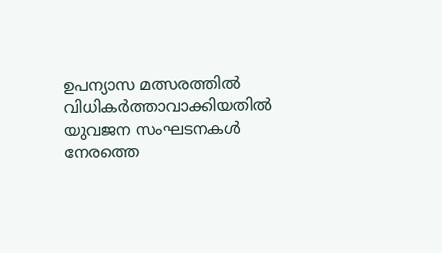ഉപന്യാസ മത്സരത്തില്‍ വിധികര്‍ത്താവാക്കിയതില്‍ യുവജന സംഘടനകള്‍ നേരത്തെ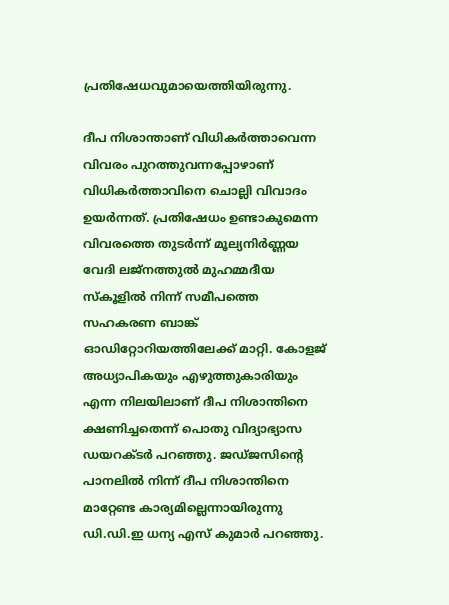പ്രതിഷേധവുമായെത്തിയിരുന്നു.

ദീപ നിശാന്താണ് വിധികർത്താവെന്ന വിവരം പുറത്തുവന്നപ്പോഴാണ് വിധികർത്താവിനെ ചൊല്ലി വിവാദം ഉയർന്നത്. പ്രതിഷേധം ഉണ്ടാകുമെന്ന വിവരത്തെ തുടർന്ന് മൂല്യനിർണ്ണയ വേദി ലജ്നത്തുൽ മുഹമ്മദീയ സ്കൂളിൽ നിന്ന് സമീപത്തെ സഹകരണ ബാങ്ക് ഓഡിറ്റോറിയത്തിലേക്ക് മാറ്റി. കോളജ് അധ്യാപികയും എഴുത്തുകാരിയും എന്ന നിലയിലാണ് ദീപ നിശാന്തിനെ ക്ഷണിച്ചതെന്ന് പൊതു വിദ്യാഭ്യാസ ഡയറക്ടർ പറഞ്ഞു. ജഡ്ജസിന്റെ പാനലിൽ നിന്ന് ദീപ നിശാന്തിനെ മാറ്റേണ്ട കാര്യമില്ലെന്നായിരുന്നു ഡി.ഡി.ഇ ധന്യ എസ് കുമാർ പറഞ്ഞു.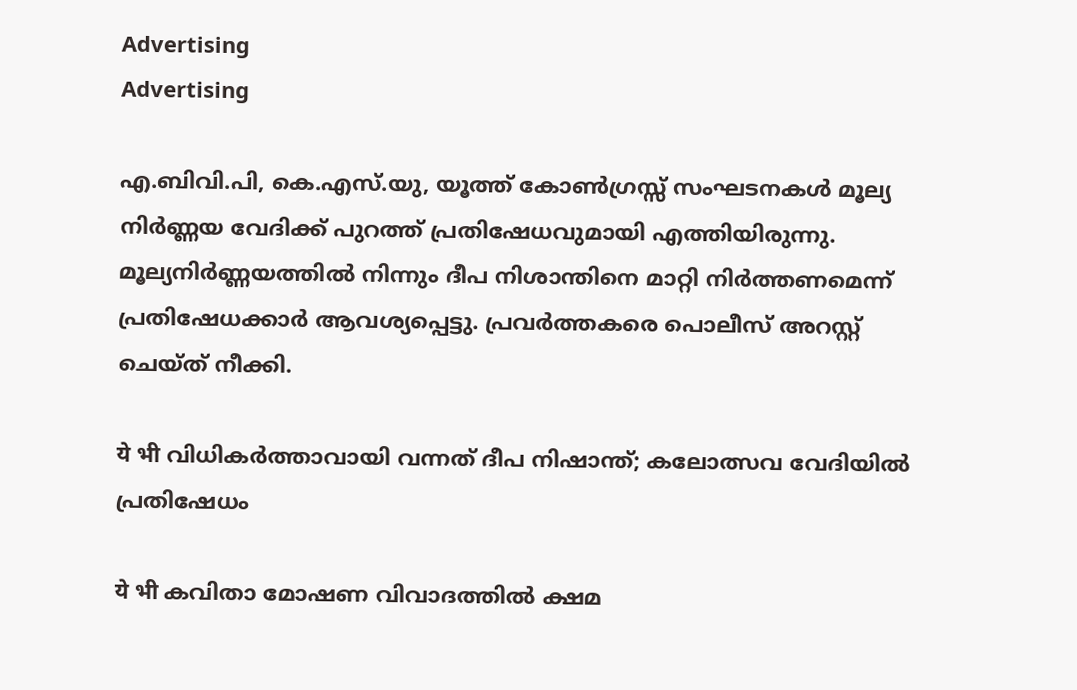Advertising
Advertising

എ.ബിവി.പി, കെ.എസ്.യു, യൂത്ത് കോൺഗ്രസ്സ് സംഘടനകള്‍ മൂല്യ നിർണ്ണയ വേദിക്ക്‌ പുറത്ത് പ്രതിഷേധവുമായി എത്തിയിരുന്നു. മൂല്യനിർണ്ണയത്തിൽ നിന്നും ദീപ നിശാന്തിനെ മാറ്റി നിർത്തണമെന്ന് പ്രതിഷേധക്കാർ ആവശ്യപ്പെട്ടു. പ്രവർത്തകരെ പൊലീസ് അറസ്റ്റ് ചെയ്ത് നീക്കി.

ये भी വിധികര്‍ത്താവായി വന്നത് ദീപ നിഷാന്ത്; കലോത്സവ വേദിയില്‍ പ്രതിഷേധം

ये भी കവിതാ മോഷണ വിവാദത്തില്‍ ക്ഷമ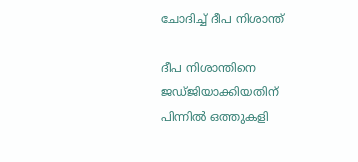ചോദിച്ച് ദീപ നിശാന്ത്

ദീപ നിശാന്തിനെ ജഡ്ജിയാക്കിയതിന് പിന്നില്‍ ഒത്തുകളി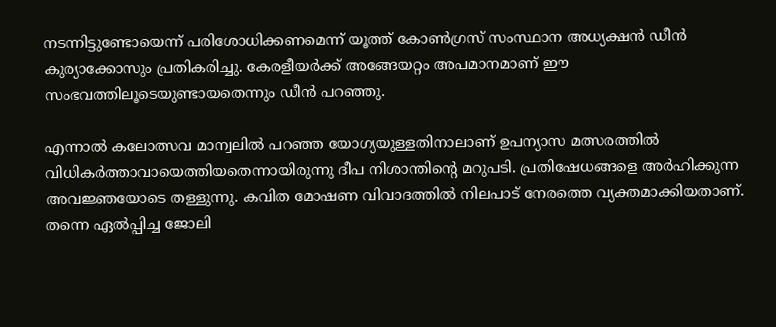നടന്നിട്ടുണ്ടോയെന്ന് പരിശോധിക്കണമെന്ന് യൂത്ത് കോണ്‍ഗ്രസ് സംസ്ഥാന അധ്യക്ഷന്‍ ഡീന്‍ കുര്യാക്കോസും പ്രതികരിച്ചു. കേരളീയര്‍ക്ക് അങ്ങേയറ്റം അപമാനമാണ് ഈ സംഭവത്തിലൂടെയുണ്ടായതെന്നും ഡീന്‍ പറഞ്ഞു.

എന്നാല്‍ കലോത്സവ മാന്വലില്‍ പറഞ്ഞ യോഗ്യയുള്ളതിനാലാണ് ഉപന്യാസ മത്സരത്തില്‍ വിധികര്‍ത്താവായെത്തിയതെന്നായിരുന്നു ദീപ നിശാന്തിന്റെ മറുപടി. പ്രതിഷേധങ്ങളെ അര്‍ഹിക്കുന്ന അവജ്ഞയോടെ തള്ളുന്നു. കവിത മോഷണ വിവാദത്തില്‍ നിലപാട് നേരത്തെ വ്യക്തമാക്കിയതാണ്. തന്നെ ഏല്‍പ്പിച്ച ജോലി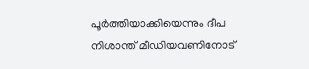പൂര്‍ത്തിയാക്കിയെന്നും ദീപ നിശാന്ത് മീഡിയവണിനോട്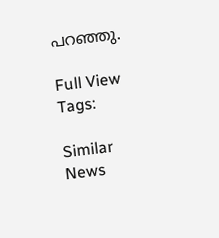പറഞ്ഞു.

Full View
Tags:

Similar News